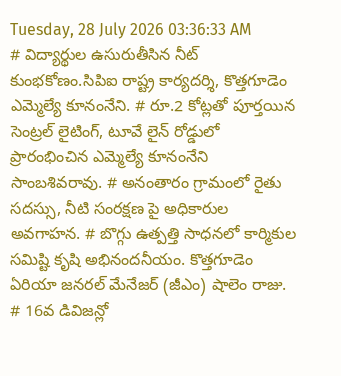Tuesday, 28 July 2026 03:36:33 AM
# విద్యార్థుల ఉసురుతీసిన నీట్ కుంభకోణం.సిపిఐ రాష్ట్ర కార్యదర్శి, కొత్తగూడెం ఎమ్మెల్యే కూనంనేని. # రూ.2 కోట్లతో పూర్తయిన సెంట్రల్ లైటింగ్, టూవే లైన్ రోడ్డులో ప్రారంభించిన ఎమ్మెల్యే కూనంనేని సాంబశివరావు. # అనంతారం గ్రామంలో రైతు సదస్సు, నీటి సంరక్షణ పై అధికారుల అవగాహన. # బొగ్గు ఉత్పత్తి సాధనలో కార్మికుల సమిష్టి కృషి అభినందనీయం. కొత్తగూడెం ఏరియా జనరల్ మేనేజర్ (జీఎం) షాలెం రాజు. # 16వ డివిజన్లో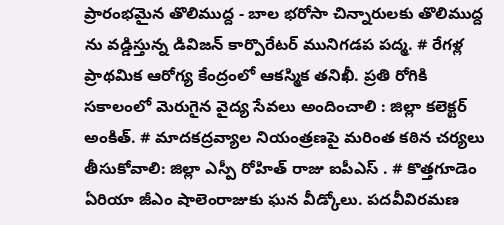ప్రారంభమైన తొలిముద్ద - బాల భరోసా చిన్నారులకు తొలిముద్ద ను వడ్డిస్తున్న డివిజన్ కార్పొరేటర్ మునిగడప పద్మ. # రేగళ్ల ప్రాథమిక ఆరోగ్య కేంద్రంలో ఆకస్మిక తనిఖీ. ప్రతి రోగికి సకాలంలో మెరుగైన వైద్య సేవలు అందించాలి : జిల్లా కలెక్టర్ అంకిత్. # మాదకద్రవ్యాల నియంత్రణపై మరింత కఠిన చర్యలు తీసుకోవాలి: జిల్లా ఎస్పీ రోహిత్ రాజు ఐపీఎస్ . # కొత్తగూడెం ఏరియా జీఎం షాలెంరాజుకు ఘన వీడ్కోలు. పదవీవిరమణ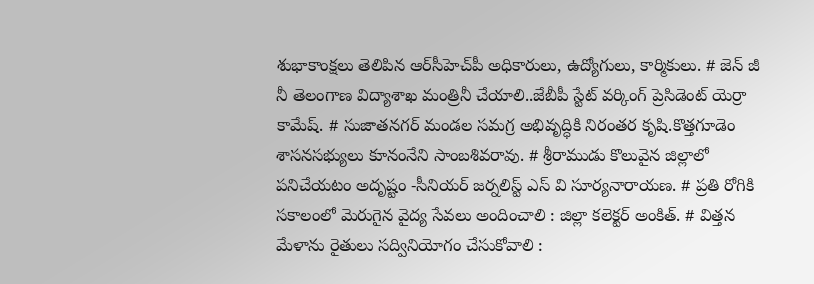శుభాకాంక్షలు తెలిపిన ఆర్‌సీహెచ్‌పీ అధికారులు, ఉద్యోగులు, కార్మికులు. # జెన్ జీ నీ తెలంగాణ విద్యాశాఖ మంత్రినీ చేయాలి..జేబీపీ స్టేట్ వర్కింగ్ ప్రెసిడెంట్ యెర్రా కామేష్. # సుజాతనగర్ మండల సమగ్ర అభివృద్ధికి నిరంతర కృషి.కొత్తగూడెం శాసనసభ్యులు కూనంనేని సాంబశివరావు. # శ్రీరాముడు కొలువైన జిల్లాలో పనిచేయటం అదృష్టం -సీనియర్ జర్నలిస్ట్ ఎస్ వి సూర్యనారాయణ. # ప్రతి రోగికి సకాలంలో మెరుగైన వైద్య సేవలు అందించాలి : జిల్లా కలెక్టర్ అంకిత్. # విత్తన మేళాను రైతులు సద్వినియోగం చేసుకోవాలి :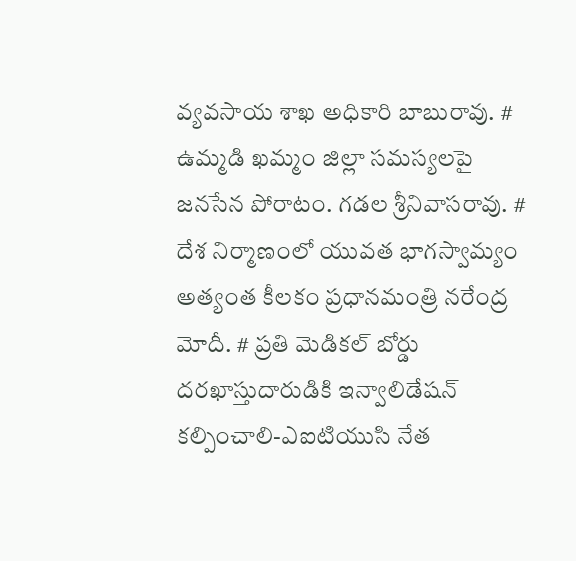వ్యవసాయ శాఖ అధికారి బాబురావు. # ఉమ్మడి ఖమ్మం జిల్లా సమస్యలపై జనసేన పోరాటం. గడల శ్రీనివాసరావు. # దేశ నిర్మాణంలో యువత భాగస్వామ్యం అత్యంత కీలకం ప్రధానమంత్రి నరేంద్ర మోదీ. # ప్రతి మెడికల్ బోర్డు దరఖాస్తుదారుడికి ఇన్వాలిడేషన్ కల్పించాలి-ఎఐటియుసి నేత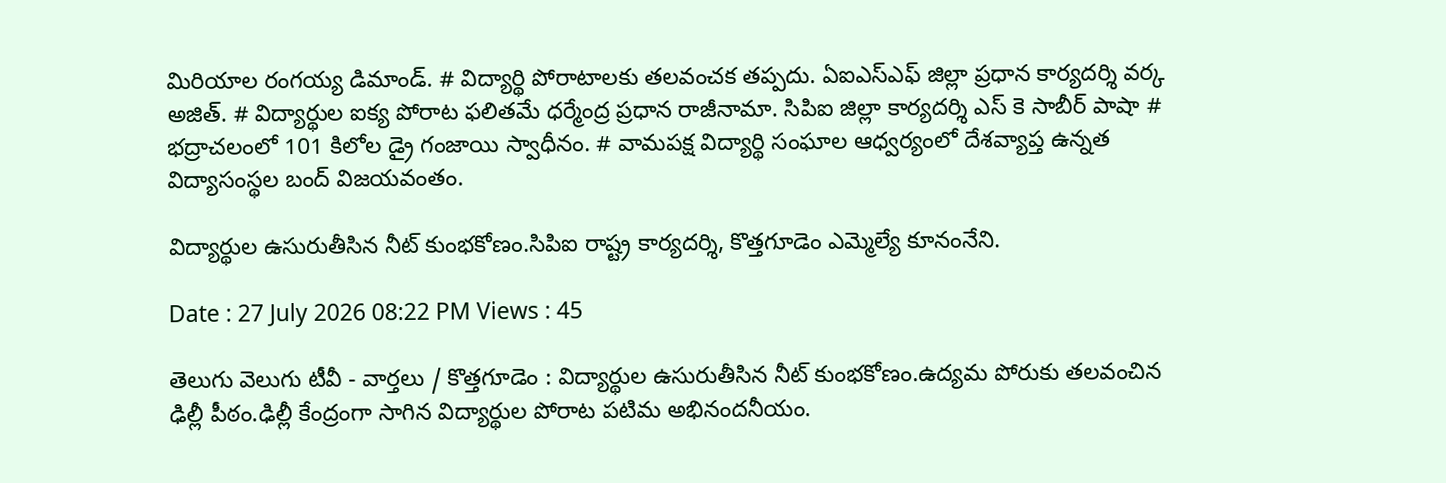మిరియాల రంగయ్య డిమాండ్. # విద్యార్థి పోరాటాలకు తలవంచక తప్పదు. ఏఐఎస్ఎఫ్ జిల్లా ప్రధాన కార్యదర్శి వర్క అజిత్. # విద్యార్థుల ఐక్య పోరాట ఫలితమే ధర్మేంద్ర ప్రధాన రాజీనామా. సిపిఐ జిల్లా కార్యదర్శి ఎస్ కె సాబీర్ పాషా # భద్రాచలంలో 101 కిలోల డ్రై గంజాయి స్వాధీనం. # వామపక్ష విద్యార్థి సంఘాల ఆధ్వర్యంలో దేశవ్యాప్త ఉన్నత విద్యాసంస్థల బంద్ విజయవంతం.

విద్యార్థుల ఉసురుతీసిన నీట్ కుంభకోణం.సిపిఐ రాష్ట్ర కార్యదర్శి, కొత్తగూడెం ఎమ్మెల్యే కూనంనేని.

Date : 27 July 2026 08:22 PM Views : 45

తెలుగు వెలుగు టీవీ - వార్తలు / కొత్తగూడెం : విద్యార్థుల ఉసురుతీసిన నీట్ కుంభకోణం.ఉద్యమ పోరుకు తలవంచిన ఢిల్లీ పీఠం.ఢిల్లీ కేంద్రంగా సాగిన విద్యార్థుల పోరాట పటిమ అభినందనీయం.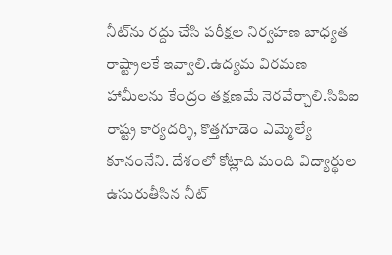నీట్‌ను రద్దు చేసి పరీక్షల నిర్వహణ బాధ్యత రాష్ట్రాలకే ఇవ్వాలి.ఉద్యమ విరమణ హామీలను కేంద్రం తక్షణమే నెరవేర్చాలి.సిపిఐ రాష్ట్ర కార్యదర్శి, కొత్తగూడెం ఎమ్మెల్యే కూనంనేని. దేశంలో కోట్లాది మంది విద్యార్థుల ఉసురుతీసిన నీట్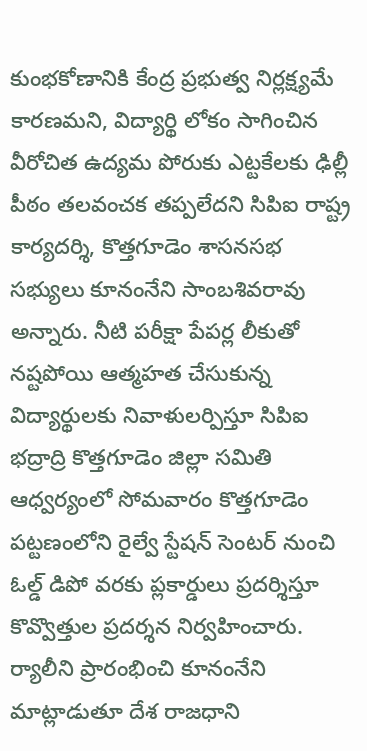కుంభకోణానికి కేంద్ర ప్రభుత్వ నిర్లక్ష్యమే కారణమని, విద్యార్థి లోకం సాగించిన వీరోచిత ఉద్యమ పోరుకు ఎట్టకేలకు ఢిల్లీ పీఠం తలవంచక తప్పలేదని సిపిఐ రాష్ట్ర కార్యదర్శి, కొత్తగూడెం శాసనసభ సభ్యులు కూనంనేని సాంబశివరావు అన్నారు. నీటి పరీక్షా పేపర్ల లీకుతో నష్టపోయి ఆత్మహత చేసుకున్న విద్యార్థులకు నివాళులర్పిస్తూ సిపిఐ భద్రాద్రి కొత్తగూడెం జిల్లా సమితి ఆధ్వర్యంలో సోమవారం కొత్తగూడెం పట్టణంలోని రైల్వే స్టేషన్ సెంటర్ నుంచి ఓల్డ్ డిపో వరకు ప్లకార్డులు ప్రదర్శిస్తూ కొవ్వొత్తుల ప్రదర్శన నిర్వహించారు. ర్యాలీని ప్రారంభించి కూనంనేని మాట్లాడుతూ దేశ రాజధాని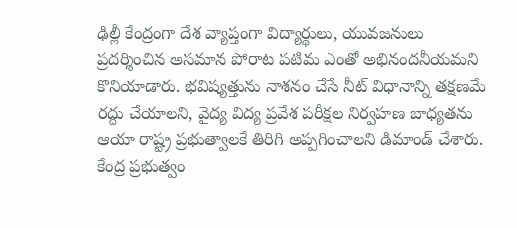ఢిల్లీ కేంద్రంగా దేశ వ్యాప్తంగా విద్యార్థులు, యువజనులు ప్రదర్శించిన అసమాన పోరాట పటిమ ఎంతో అభినందనీయమని కొనియాడారు. భవిష్యత్తును నాశనం చేసే నీట్ విధానాన్ని తక్షణమే రద్దు చేయాలని, వైద్య విద్య ప్రవేశ పరీక్షల నిర్వహణ బాధ్యతను ఆయా రాష్ట్ర ప్రభుత్వాలకే తిరిగి అప్పగించాలని డిమాండ్ చేశారు. కేంద్ర ప్రభుత్వం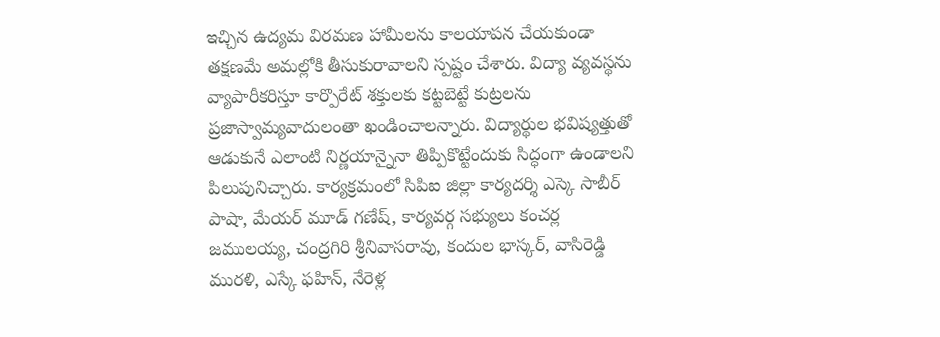ఇచ్చిన ఉద్యమ విరమణ హామీలను కాలయాపన చేయకుండా తక్షణమే అమల్లోకి తీసుకురావాలని స్పష్టం చేశారు. విద్యా వ్యవస్థను వ్యాపారీకరిస్తూ కార్పొరేట్ శక్తులకు కట్టబెట్టే కుట్రలను ప్రజాస్వామ్యవాదులంతా ఖండించాలన్నారు. విద్యార్థుల భవిష్యత్తుతో ఆడుకునే ఎలాంటి నిర్ణయాన్నైనా తిప్పికొట్టేందుకు సిద్ధంగా ఉండాలని పిలుపునిచ్చారు. కార్యక్రమంలో సిపిఐ జిల్లా కార్యదర్శి ఎస్కె సాబీర్ పాషా, మేయర్ మూడ్ గణేష్, కార్యవర్గ సభ్యులు కంచర్ల జములయ్య, చంద్రగిరి శ్రీనివాసరావు, కందుల భాస్కర్, వాసిరెడ్డి మురళి, ఎస్కే ఫహిన్, నేరెళ్ల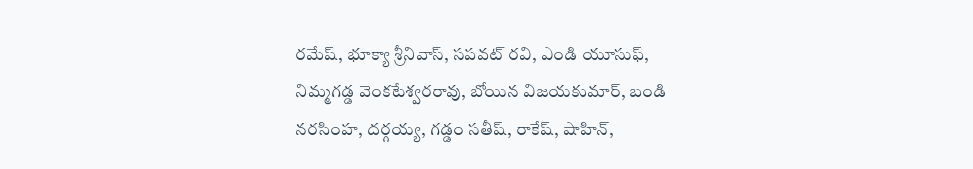రమేష్, భూక్యా శ్రీనివాస్, సపవట్ రవి, ఎండి యూసుఫ్, నిమ్మగడ్డ వెంకటేశ్వరరావు, బోయిన విజయకుమార్, బండి నరసింహ, దర్గయ్య, గడ్డం సతీష్, రాకేష్, షాహిన్,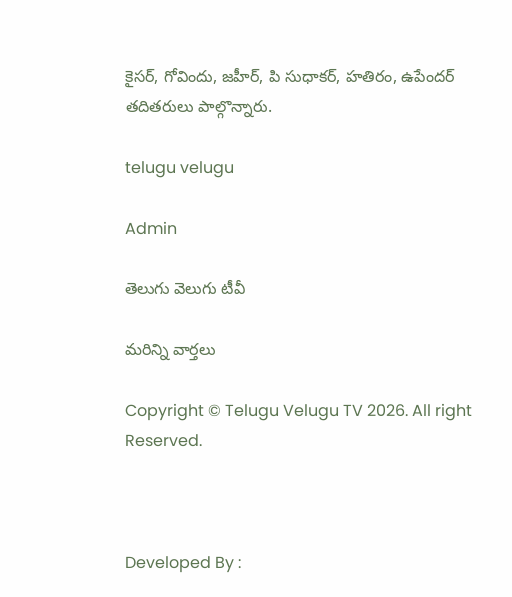కైసర్, గోవిందు, జహీర్, పి సుధాకర్, హతిరం, ఉపేందర్ తదితరులు పాల్గొన్నారు.

telugu velugu

Admin

తెలుగు వెలుగు టీవీ

మరిన్ని వార్తలు

Copyright © Telugu Velugu TV 2026. All right Reserved.



Developed By :